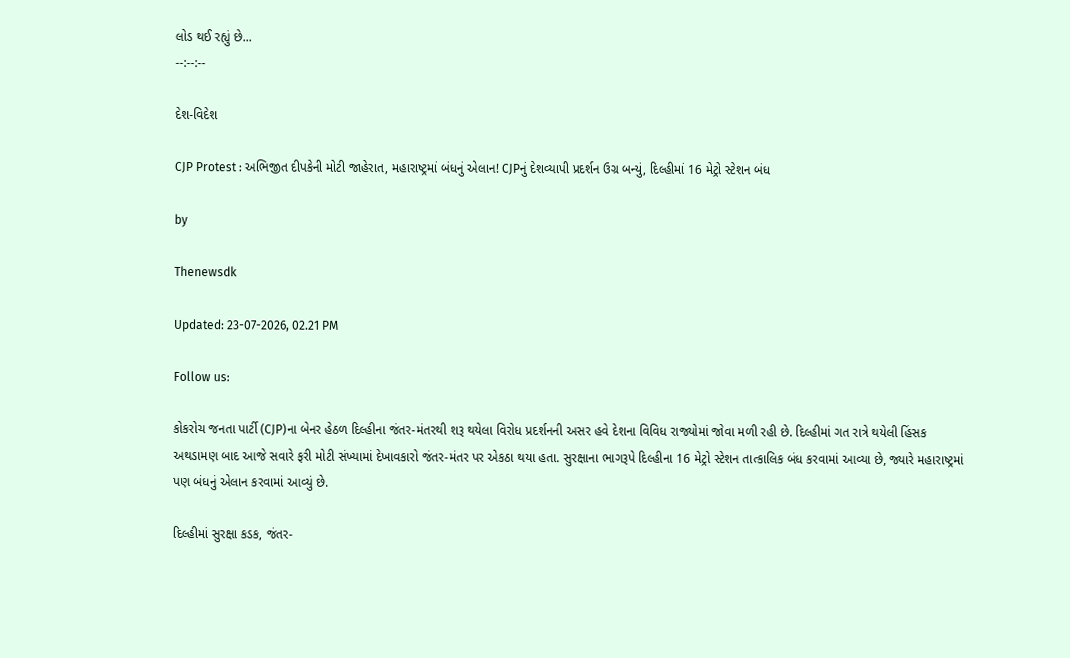લોડ થઈ રહ્યું છે...
--:--:--

દેશ-વિદેશ

CJP Protest : અભિજીત દીપકેની મોટી જાહેરાત, મહારાષ્ટ્રમાં બંધનું એલાન! CJPનું દેશવ્યાપી પ્રદર્શન ઉગ્ર બન્યું, દિલ્હીમાં 16 મેટ્રો સ્ટેશન બંધ

by

Thenewsdk

Updated: 23-07-2026, 02.21 PM

Follow us:

કોકરોચ જનતા પાર્ટી (CJP)ના બેનર હેઠળ દિલ્હીના જંતર-મંતરથી શરૂ થયેલા વિરોધ પ્રદર્શનની અસર હવે દેશના વિવિધ રાજ્યોમાં જોવા મળી રહી છે. દિલ્હીમાં ગત રાત્રે થયેલી હિંસક અથડામણ બાદ આજે સવારે ફરી મોટી સંખ્યામાં દેખાવકારો જંતર-મંતર પર એકઠા થયા હતા. સુરક્ષાના ભાગરૂપે દિલ્હીના 16 મેટ્રો સ્ટેશન તાત્કાલિક બંધ કરવામાં આવ્યા છે, જ્યારે મહારાષ્ટ્રમાં પણ બંધનું એલાન કરવામાં આવ્યું છે.

દિલ્હીમાં સુરક્ષા કડક, જંતર-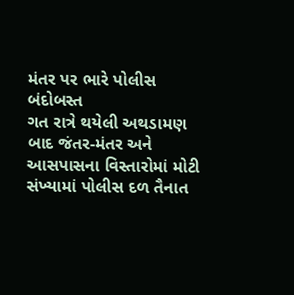મંતર પર ભારે પોલીસ બંદોબસ્ત
ગત રાત્રે થયેલી અથડામણ બાદ જંતર-મંતર અને આસપાસના વિસ્તારોમાં મોટી સંખ્યામાં પોલીસ દળ તૈનાત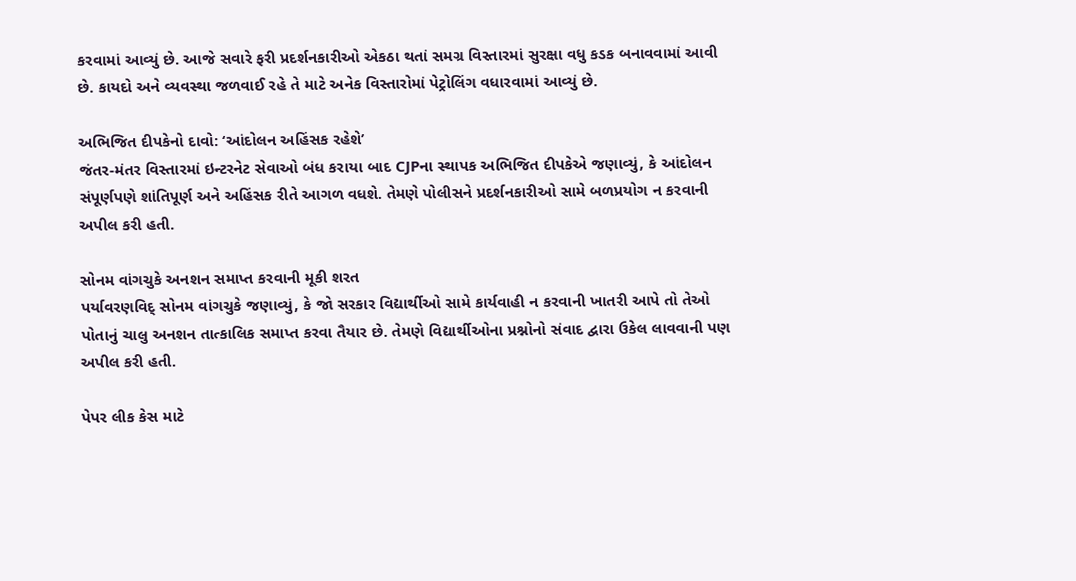કરવામાં આવ્યું છે. આજે સવારે ફરી પ્રદર્શનકારીઓ એકઠા થતાં સમગ્ર વિસ્તારમાં સુરક્ષા વધુ કડક બનાવવામાં આવી છે. કાયદો અને વ્યવસ્થા જળવાઈ રહે તે માટે અનેક વિસ્તારોમાં પેટ્રોલિંગ વધારવામાં આવ્યું છે.

અભિજિત દીપકેનો દાવો: ‘આંદોલન અહિંસક રહેશે’
જંતર-મંતર વિસ્તારમાં ઇન્ટરનેટ સેવાઓ બંધ કરાયા બાદ CJPના સ્થાપક અભિજિત દીપકેએ જણાવ્યું, કે આંદોલન સંપૂર્ણપણે શાંતિપૂર્ણ અને અહિંસક રીતે આગળ વધશે. તેમણે પોલીસને પ્રદર્શનકારીઓ સામે બળપ્રયોગ ન કરવાની અપીલ કરી હતી.

સોનમ વાંગચુકે અનશન સમાપ્ત કરવાની મૂકી શરત
પર્યાવરણવિદ્ સોનમ વાંગચુકે જણાવ્યું, કે જો સરકાર વિદ્યાર્થીઓ સામે કાર્યવાહી ન કરવાની ખાતરી આપે તો તેઓ પોતાનું ચાલુ અનશન તાત્કાલિક સમાપ્ત કરવા તૈયાર છે. તેમણે વિદ્યાર્થીઓના પ્રશ્નોનો સંવાદ દ્વારા ઉકેલ લાવવાની પણ અપીલ કરી હતી.

પેપર લીક કેસ માટે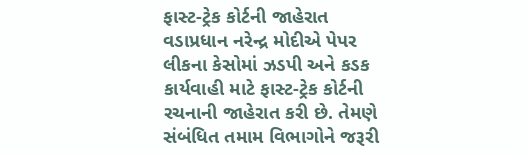ફાસ્ટ-ટ્રેક કોર્ટની જાહેરાત
વડાપ્રધાન નરેન્દ્ર મોદીએ પેપર લીકના કેસોમાં ઝડપી અને કડક કાર્યવાહી માટે ફાસ્ટ-ટ્રેક કોર્ટની રચનાની જાહેરાત કરી છે. તેમણે સંબંધિત તમામ વિભાગોને જરૂરી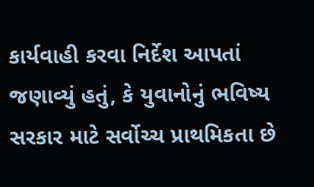કાર્યવાહી કરવા નિર્દેશ આપતાં જણાવ્યું હતું, કે યુવાનોનું ભવિષ્ય સરકાર માટે સર્વોચ્ચ પ્રાથમિકતા છે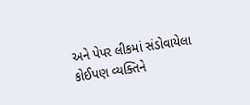અને પેપર લીકમાં સંડોવાયેલા કોઈપણ વ્યક્તિને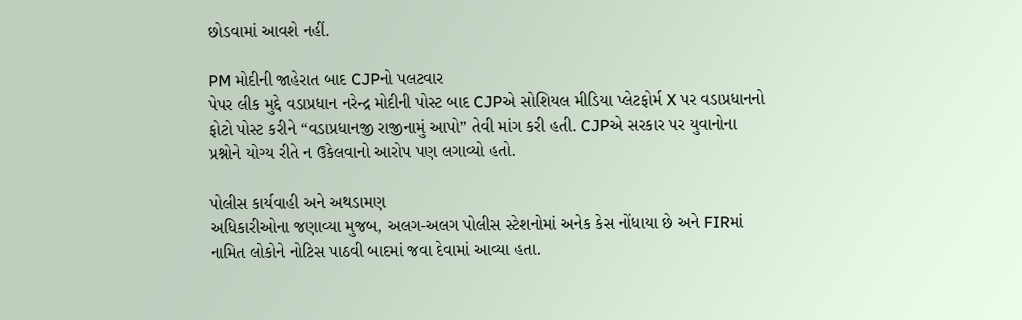છોડવામાં આવશે નહીં.

PM મોદીની જાહેરાત બાદ CJPનો પલટવાર
પેપર લીક મુદ્દે વડાપ્રધાન નરેન્દ્ર મોદીની પોસ્ટ બાદ CJPએ સોશિયલ મીડિયા પ્લેટફોર્મ X પર વડાપ્રધાનનો ફોટો પોસ્ટ કરીને “વડાપ્રધાનજી રાજીનામું આપો” તેવી માંગ કરી હતી. CJPએ સરકાર પર યુવાનોના પ્રશ્નોને યોગ્ય રીતે ન ઉકેલવાનો આરોપ પણ લગાવ્યો હતો.

પોલીસ કાર્યવાહી અને અથડામણ
અધિકારીઓના જણાવ્યા મુજબ, અલગ-અલગ પોલીસ સ્ટેશનોમાં અનેક કેસ નોંધાયા છે અને FIRમાં નામિત લોકોને નોટિસ પાઠવી બાદમાં જવા દેવામાં આવ્યા હતા.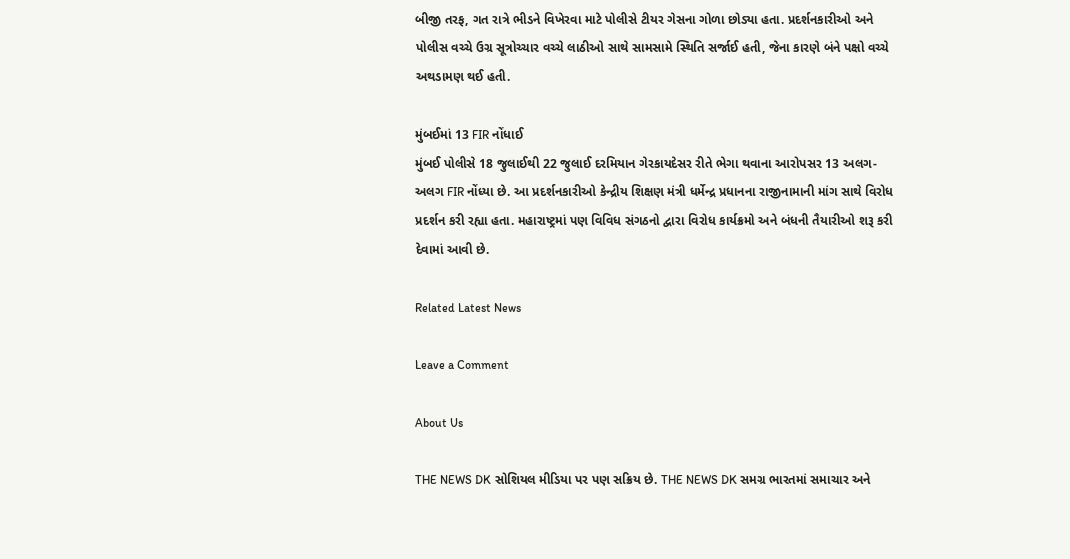બીજી તરફ, ગત રાત્રે ભીડને વિખેરવા માટે પોલીસે ટીયર ગેસના ગોળા છોડ્યા હતા. પ્રદર્શનકારીઓ અને પોલીસ વચ્ચે ઉગ્ર સૂત્રોચ્ચાર વચ્ચે લાઠીઓ સાથે સામસામે સ્થિતિ સર્જાઈ હતી, જેના કારણે બંને પક્ષો વચ્ચે અથડામણ થઈ હતી.

મુંબઈમાં 13 FIR નોંધાઈ
મુંબઈ પોલીસે 18 જુલાઈથી 22 જુલાઈ દરમિયાન ગેરકાયદેસર રીતે ભેગા થવાના આરોપસર 13 અલગ-અલગ FIR નોંધ્યા છે. આ પ્રદર્શનકારીઓ કેન્દ્રીય શિક્ષણ મંત્રી ધર્મેન્દ્ર પ્રધાનના રાજીનામાની માંગ સાથે વિરોધ પ્રદર્શન કરી રહ્યા હતા. મહારાષ્ટ્રમાં પણ વિવિધ સંગઠનો દ્વારા વિરોધ કાર્યક્રમો અને બંધની તૈયારીઓ શરૂ કરી દેવામાં આવી છે.

Related Latest News

Leave a Comment

About Us

THE NEWS DK સોશિયલ મીડિયા પર પણ સક્રિય છે. THE NEWS DK સમગ્ર ભારતમાં સમાચાર અને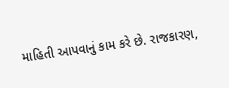માહિતી આપવાનું કામ કરે છે. રાજકારણ,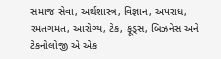સમાજ સેવા, અર્થશાસ્ત્ર, વિજ્ઞાન, અપરાધ, રમતગમત, આરોગ્ય, ટેક, ફૂડ્સ, બિઝનેસ અને ટેકનોલોજી એ એક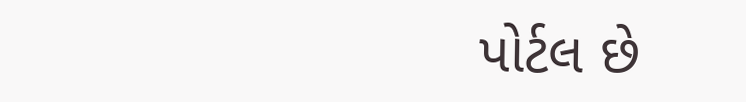પોર્ટલ છે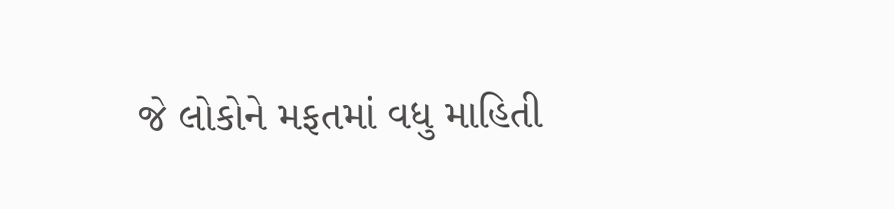જે લોકોને મફતમાં વધુ માહિતી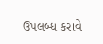ઉપલબ્ધ કરાવે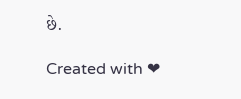છે.

Created with ❤